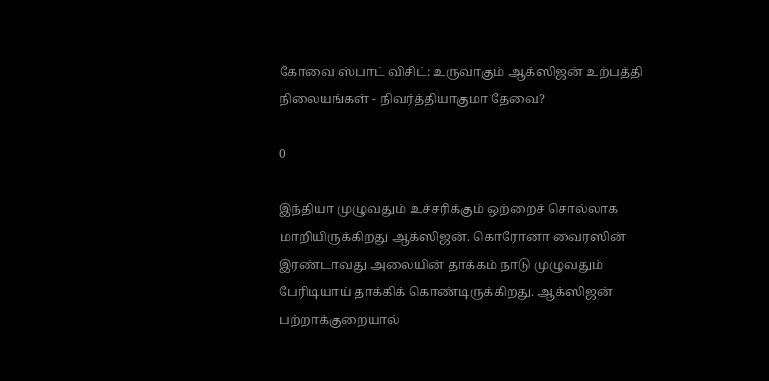கோவை ஸ்பாட் விசிட்: உருவாகும் ஆக்ஸிஜன் உற்பத்தி நிலையங்கள் - நிவர்த்தியாகுமா தேவை?

0

இந்தியா முழுவதும் உச்சரிக்கும் ஒற்றைச் சொல்லாக மாறியிருக்கிறது ஆக்ஸிஜன். கொரோனா வைரஸின் இரண்டாவது அலையின் தாக்கம் நாடு முழுவதும் பேரிடியாய் தாக்கிக் கொண்டிருக்கிறது. ஆக்ஸிஜன் பற்றாக்குறையால்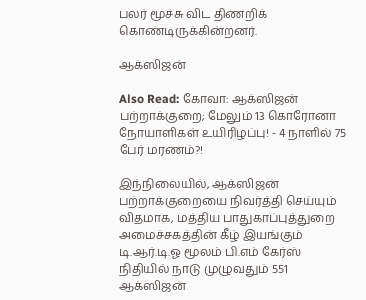பலர் மூச்சு விட திணறிக் கொண்டிருக்கின்றனர்.

ஆக்ஸிஜன்

Also Read: கோவா: ஆக்ஸிஜன் பற்றாக்குறை; மேலும் 13 கொரோனா நோயாளிகள் உயிரிழப்பு! - 4 நாளில் 75 பேர் மரணம்?!

இந்நிலையில், ஆக்ஸிஜன் பற்றாக்குறையை நிவர்த்தி செய்யும் விதமாக, மத்திய பாதுகாப்புத்துறை அமைச்சகத்தின் கீழ் இயங்கும் டி.ஆர்.டி.ஓ மூலம் பி.எம் கேர்ஸ் நிதியில் நாடு முழுவதும் 551 ஆக்ஸிஜன்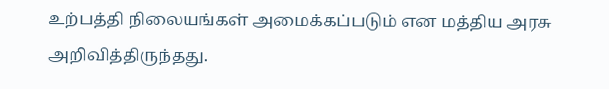உற்பத்தி நிலையங்கள் அமைக்கப்படும் என மத்திய அரசு அறிவித்திருந்தது.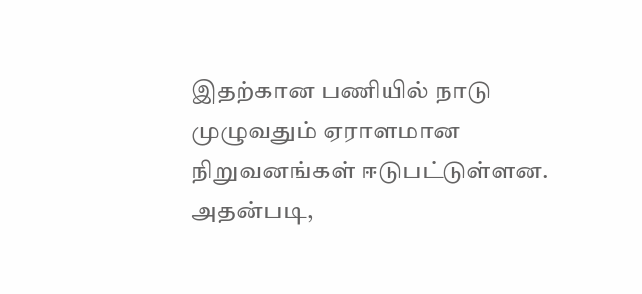இதற்கான பணியில் நாடு முழுவதும் ஏராளமான நிறுவனங்கள் ஈடுபட்டுள்ளன. அதன்படி,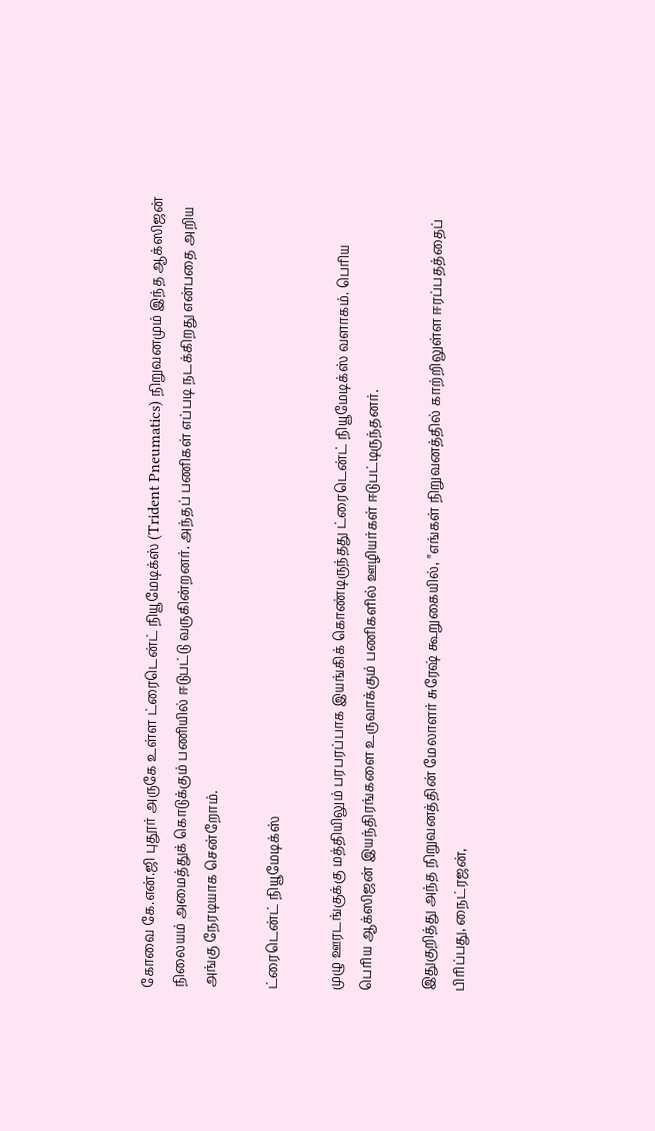கோவை கே.என்.ஜி புதூர் அருகே உள்ள ட்ரைடென்ட் நியூமேடிக்ஸ் (Trident Pneumatics) நிறுவனமும் இந்த ஆக்ஸிஜன் நிலையம் அமைத்துக் கொடுக்கும் பணியில் ஈடுபட்டு வருகின்றனர். அந்தப் பணிகள் எப்படி நடக்கிறது என்பதை அறிய அங்கு நேரடியாக சென்றோம்.

ட்ரைடென்ட் நியூமேடிக்ஸ்

முழு ஊரடங்குக்கு மத்தியிலும் பரபரப்பாக இயங்கிக் கொண்டிருந்தது ட்ரைடென்ட் நியூமேடிக்ஸ் வளாகம். பெரிய பெரிய ஆக்ஸிஜன் இயந்திரங்களை உருவாக்கும் பணிகளில் ஊழியர்கள் ஈடுபட்டிருந்தனர்.

இதுகுறித்து அந்த நிறுவனத்தின் மேலாளர் சுரேஷ் கூறுகையில், "எங்கள் நிறுவனத்தில் காற்றிலுள்ள ஈரப்பதத்தைப் பிரிப்பது, நைட்ரஜன்,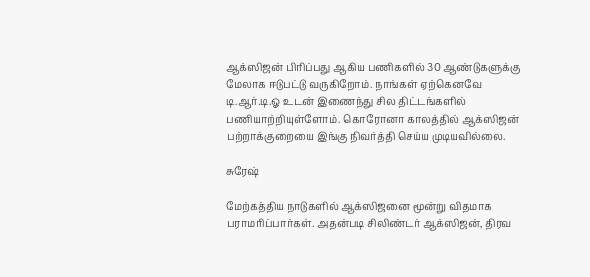ஆக்ஸிஜன் பிரிப்பது ஆகிய பணிகளில் 30 ஆண்டுகளுக்கு மேலாக ஈடுபட்டு வருகிறோம். நாங்கள் ஏற்கெனவே டி.ஆர்.டி.ஓ உடன் இணைந்து சில திட்டங்களில் பணியாற்றியுள்ளோம். கொரோனா காலத்தில் ஆக்ஸிஜன் பற்றாக்குறையை இங்கு நிவர்த்தி செய்ய முடியவில்லை.

சுரேஷ்

மேற்கத்திய நாடுகளில் ஆக்ஸிஜனை மூன்று விதமாக பராமரிப்பார்கள். அதன்படி சிலிண்டர் ஆக்ஸிஜன், திரவ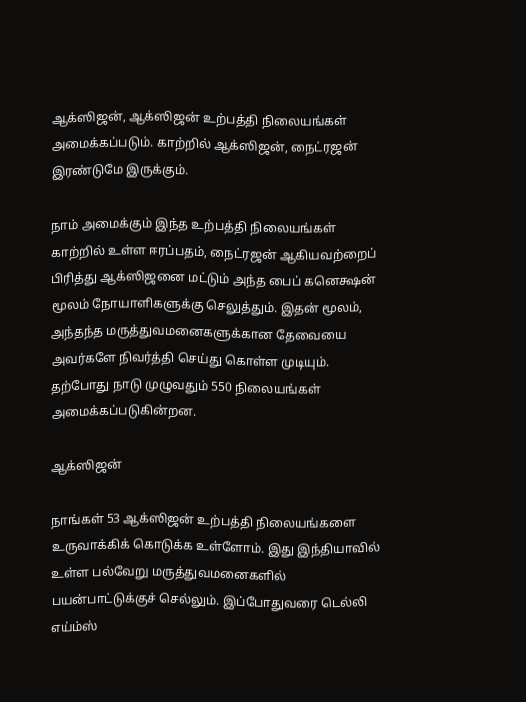ஆக்ஸிஜன், ஆக்ஸிஜன் உற்பத்தி நிலையங்கள் அமைக்கப்படும். காற்றில் ஆக்ஸிஜன், நைட்ரஜன் இரண்டுமே இருக்கும்.

நாம் அமைக்கும் இந்த உற்பத்தி நிலையங்கள் காற்றில் உள்ள ஈரப்பதம், நைட்ரஜன் ஆகியவற்றைப் பிரித்து ஆக்ஸிஜனை மட்டும் அந்த பைப் கனெக்ஷன் மூலம் நோயாளிகளுக்கு செலுத்தும். இதன் மூலம், அந்தந்த மருத்துவமனைகளுக்கான தேவையை அவர்களே நிவர்த்தி செய்து கொள்ள முடியும். தற்போது நாடு முழுவதும் 550 நிலையங்கள் அமைக்கப்படுகின்றன.

ஆக்ஸிஜன்

நாங்கள் 53 ஆக்ஸிஜன் உற்பத்தி நிலையங்களை உருவாக்கிக் கொடுக்க உள்ளோம். இது இந்தியாவில் உள்ள பல்வேறு மருத்துவமனைகளில் பயன்பாட்டுக்குச் செல்லும். இப்போதுவரை டெல்லி எய்ம்ஸ்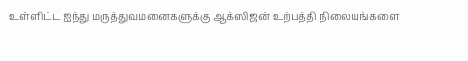உள்ளிட்ட ஐந்து மருத்துவமனைகளுக்கு ஆக்ஸிஜன் உற்பத்தி நிலையங்களை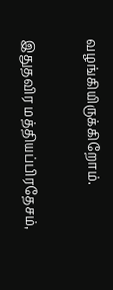வழங்கியிருக்கிறோம்.

இதுதவிர மத்தியப்பிரதேசம்,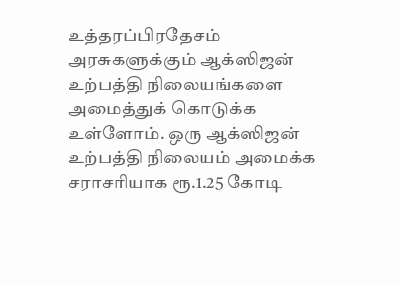உத்தரப்பிரதேசம் அரசுகளுக்கும் ஆக்ஸிஜன் உற்பத்தி நிலையங்களை அமைத்துக் கொடுக்க உள்ளோம். ஒரு ஆக்ஸிஜன் உற்பத்தி நிலையம் அமைக்க சராசரியாக ரூ.1.25 கோடி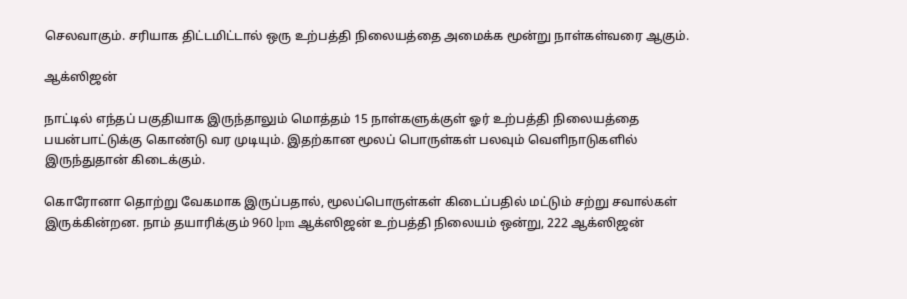செலவாகும். சரியாக திட்டமிட்டால் ஒரு உற்பத்தி நிலையத்தை அமைக்க மூன்று நாள்கள்வரை ஆகும்.

ஆக்ஸிஜன்

நாட்டில் எந்தப் பகுதியாக இருந்தாலும் மொத்தம் 15 நாள்களுக்குள் ஓர் உற்பத்தி நிலையத்தை பயன்பாட்டுக்கு கொண்டு வர முடியும். இதற்கான மூலப் பொருள்கள் பலவும் வெளிநாடுகளில் இருந்துதான் கிடைக்கும்.

கொரோனா தொற்று வேகமாக இருப்பதால், மூலப்பொருள்கள் கிடைப்பதில் மட்டும் சற்று சவால்கள் இருக்கின்றன. நாம் தயாரிக்கும் 960 lpm ஆக்ஸிஜன் உற்பத்தி நிலையம் ஒன்று, 222 ஆக்ஸிஜன்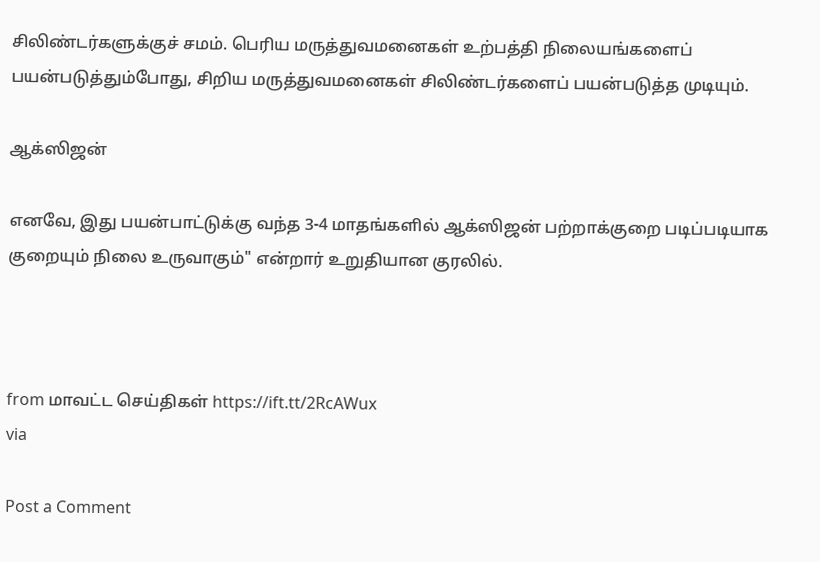சிலிண்டர்களுக்குச் சமம். பெரிய மருத்துவமனைகள் உற்பத்தி நிலையங்களைப் பயன்படுத்தும்போது, சிறிய மருத்துவமனைகள் சிலிண்டர்களைப் பயன்படுத்த முடியும்.

ஆக்ஸிஜன்

எனவே, இது பயன்பாட்டுக்கு வந்த 3-4 மாதங்களில் ஆக்ஸிஜன் பற்றாக்குறை படிப்படியாக குறையும் நிலை உருவாகும்" என்றார் உறுதியான குரலில்.



from மாவட்ட செய்திகள் https://ift.tt/2RcAWux
via

Post a Comment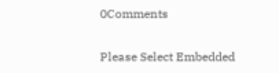0Comments

Please Select Embedded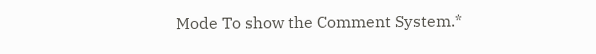Mode To show the Comment System.*